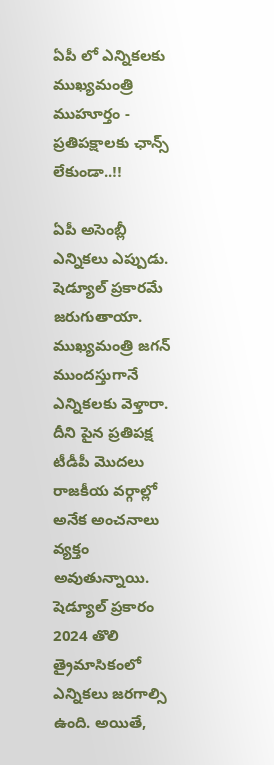ఏపీ లో ఎన్నికలకు ముఖ్యమంత్రి ముహూర్తం - ప్రతిపక్షాలకు ఛాన్స్ లేకుండా..!!

ఏపీ అసెంబ్లీ ఎన్నికలు ఎప్పుడు. షెడ్యూల్ ప్రకారమే జరుగుతాయా. ముఖ్యమంత్రి జగన్ ముందస్తుగానే ఎన్నికలకు వెళ్తారా. దీని పైన ప్రతిపక్ష టీడీపీ మొదలు రాజకీయ వర్గాల్లో అనేక అంచనాలు వ్యక్తం అవుతున్నాయి. షెడ్యూల్ ప్రకారం 2024 తొలి త్రైమాసికంలో ఎన్నికలు జరగాల్సి ఉంది. అయితే,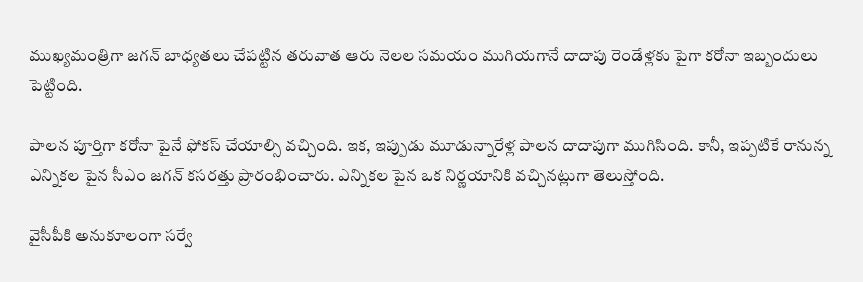ముఖ్యమంత్రిగా జగన్ బాధ్యతలు చేపట్టిన తరువాత ఆరు నెలల సమయం ముగియగానే దాదాపు రెండేళ్లకు పైగా కరోనా ఇబ్బందులు పెట్టింది.

పాలన పూర్తిగా కరోనా పైనే ఫోకస్ చేయాల్సి వచ్చింది. ఇక, ఇప్పుడు మూడున్నారేళ్ల పాలన దాదాపుగా ముగిసింది. కానీ, ఇప్పటికే రానున్న ఎన్నికల పైన సీఎం జగన్ కసరత్తు ప్రారంభించారు. ఎన్నికల పైన ఒక నిర్ణయానికి వచ్చినట్లుగా తెలుస్తోంది.

వైసీపీకి అనుకూలంగా సర్వే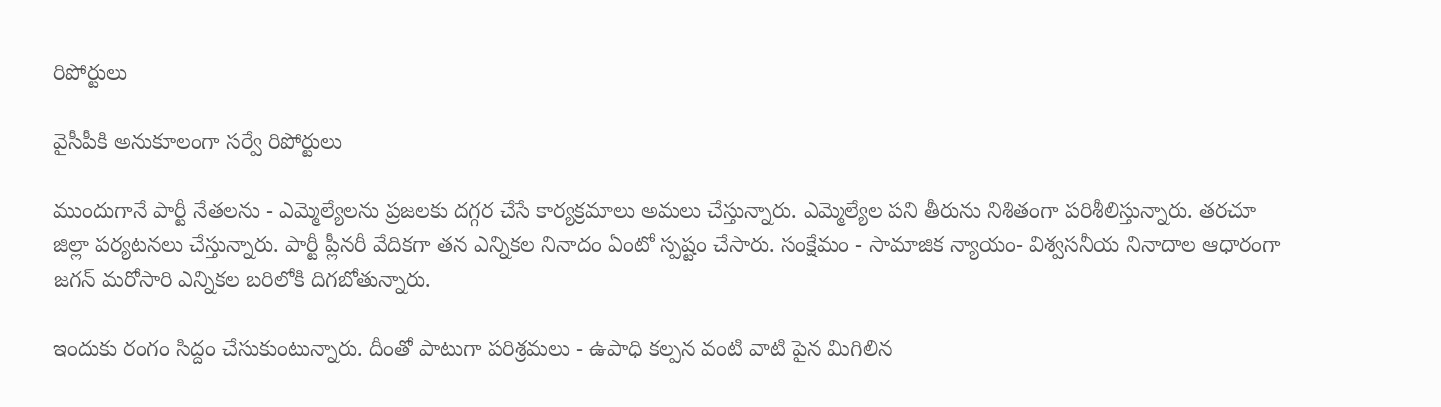రిపోర్టులు

వైసీపీకి అనుకూలంగా సర్వే రిపోర్టులు

ముందుగానే పార్టీ నేతలను - ఎమ్మెల్యేలను ప్రజలకు దగ్గర చేసే కార్యక్రమాలు అమలు చేస్తున్నారు. ఎమ్మెల్యేల పని తీరును నిశితంగా పరిశీలిస్తున్నారు. తరచూ జిల్లా పర్యటనలు చేస్తున్నారు. పార్టీ ప్లీనరీ వేదికగా తన ఎన్నికల నినాదం ఏంటో స్పష్టం చేసారు. సంక్షేమం - సామాజిక న్యాయం- విశ్వసనీయ నినాదాల ఆధారంగా జగన్ మరోసారి ఎన్నికల బరిలోకి దిగబోతున్నారు.

ఇందుకు రంగం సిద్దం చేసుకుంటున్నారు. దీంతో పాటుగా పరిశ్రమలు - ఉపాధి కల్పన వంటి వాటి పైన మిగిలిన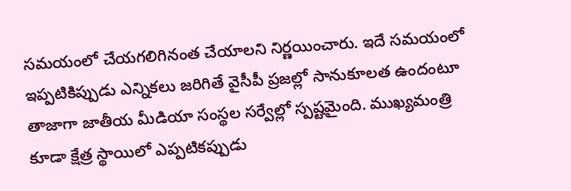సమయంలో చేయగలిగినంత చేయాలని నిర్ణయించారు. ఇదే సమయంలో ఇప్పటికిప్పుడు ఎన్నికలు జరిగితే వైసీపీ ప్రజల్లో సానుకూలత ఉందంటూ తాజాగా జాతీయ మీడియా సంస్థల సర్వేల్లో స్పష్టమైంది. ముఖ్యమంత్రి కూడా క్షేత్ర స్థాయిలో ఎప్పటికప్పుడు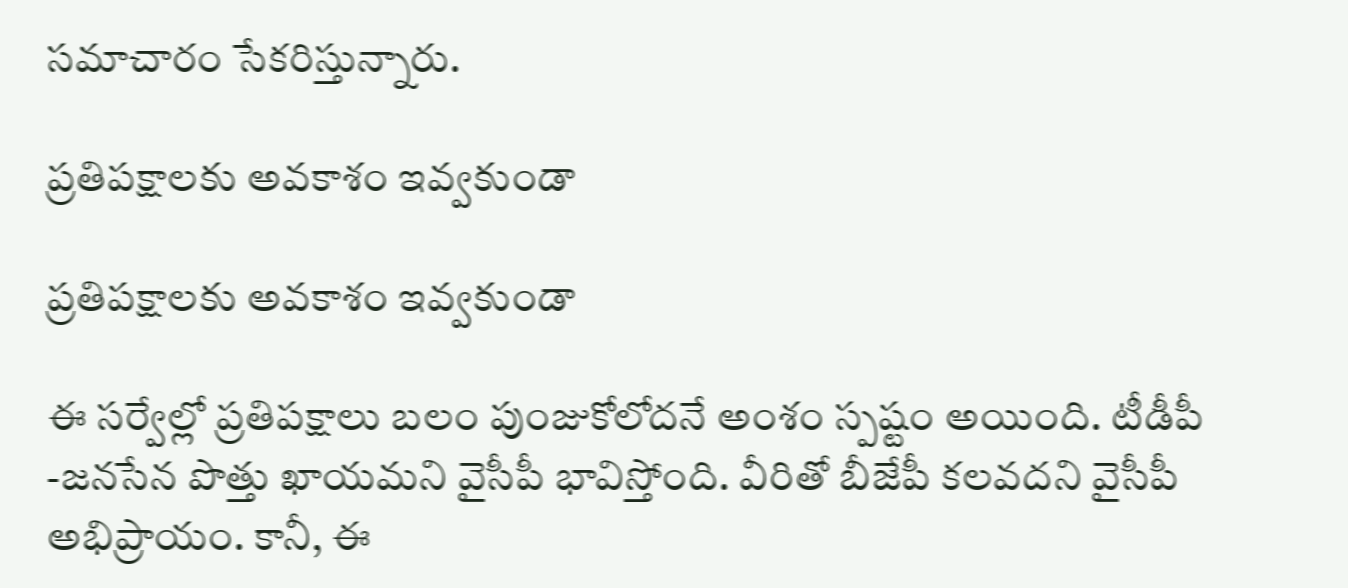సమాచారం సేకరిస్తున్నారు.

ప్రతిపక్షాలకు అవకాశం ఇవ్వకుండా

ప్రతిపక్షాలకు అవకాశం ఇవ్వకుండా

ఈ సర్వేల్లో ప్రతిపక్షాలు బలం పుంజుకోలోదనే అంశం స్పష్టం అయింది. టీడీపీ -జనసేన పొత్తు ఖాయమని వైసీపీ భావిస్తోంది. వీరితో బీజేపీ కలవదని వైసీపీ అభిప్రాయం. కానీ, ఈ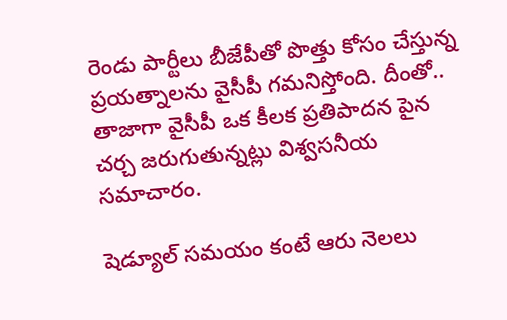రెండు పార్టీలు బీజేపీతో పొత్తు కోసం చేస్తున్న ప్రయత్నాలను వైసీపీ గమనిస్తోంది. దీంతో.. తాజాగా వైసీపీ ఒక కీలక ప్రతిపాదన పైన చర్చ జరుగుతున్నట్లు విశ్వసనీయ సమాచారం.

షెడ్యూల్ సమయం కంటే ఆరు నెలలు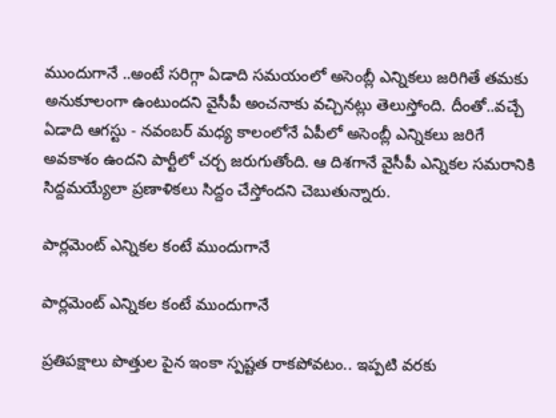ముందుగానే ..అంటే సరిగ్గా ఏడాది సమయంలో అసెంబ్లీ ఎన్నికలు జరిగితే తమకు అనుకూలంగా ఉంటుందని వైసీపీ అంచనాకు వచ్చినట్లు తెలుస్తోంది. దీంతో..వచ్చే ఏడాది ఆగస్టు - నవంబర్ మధ్య కాలంలోనే ఏపీలో అసెంబ్లీ ఎన్నికలు జరిగే అవకాశం ఉందని పార్టీలో చర్చ జరుగుతోంది. ఆ దిశగానే వైసీపీ ఎన్నికల సమరానికి సిద్దమయ్యేలా ప్రణాళికలు సిద్దం చేస్తోందని చెబుతున్నారు.

పార్లమెంట్ ఎన్నికల కంటే ముందుగానే

పార్లమెంట్ ఎన్నికల కంటే ముందుగానే

ప్రతిపక్షాలు పొత్తుల పైన ఇంకా స్పష్టత రాకపోవటం.. ఇప్పటి వరకు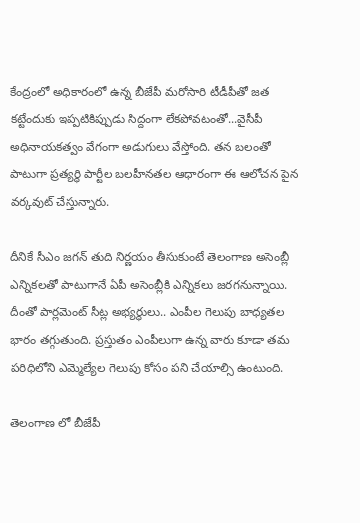కేంద్రంలో అధికారంలో ఉన్న బీజేపీ మరోసారి టీడీపీతో జత కట్టేందుకు ఇప్పటికిప్పుడు సిద్దంగా లేకపోవటంతో...వైసీపీ అధినాయకత్వం వేగంగా అడుగులు వేస్తోంది. తన బలంతో పాటుగా ప్రత్యర్ధి పార్టీల బలహీనతల ఆధారంగా ఈ ఆలోచన పైన వర్కవుట్ చేస్తున్నారు.

దీనికే సీఎం జగన్ తుది నిర్ణయం తీసుకుంటే తెలంగాణ అసెంబ్లీ ఎన్నికలతో పాటుగానే ఏపీ అసెంబ్లీకి ఎన్నికలు జరగనున్నాయి. దీంతో పార్లమెంట్ సీట్ల అభ్యర్ధులు.. ఎంపీల గెలుపు బాధ్యతల భారం తగ్గుతుంది. ప్రస్తుతం ఎంపీలుగా ఉన్న వారు కూడా తమ పరిధిలోని ఎమ్మెల్యేల గెలుపు కోసం పని చేయాల్సి ఉంటుంది.

తెలంగాణ లో బీజేపీ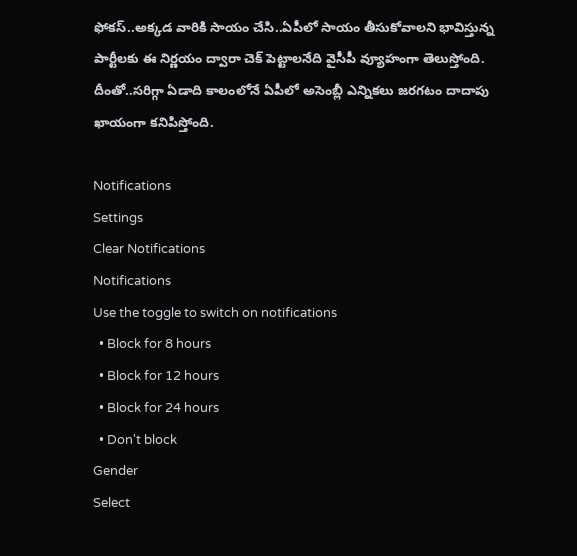ఫోకస్..అక్కడ వారికి సాయం చేసి..ఏపీలో సాయం తీసుకోవాలని భావిస్తున్న పార్టీలకు ఈ నిర్ణయం ద్వారా చెక్ పెట్టాలనేది వైసీపీ వ్యూహంగా తెలుస్తోంది. దీంతో..సరిగ్గా ఏడాది కాలంలోనే ఏపీలో అసెంబ్లీ ఎన్నికలు జరగటం దాదాపు ఖాయంగా కనిపిస్తోంది.

Notifications
Settings
Clear Notifications
Notifications
Use the toggle to switch on notifications
  • Block for 8 hours
  • Block for 12 hours
  • Block for 24 hours
  • Don't block
Gender
Select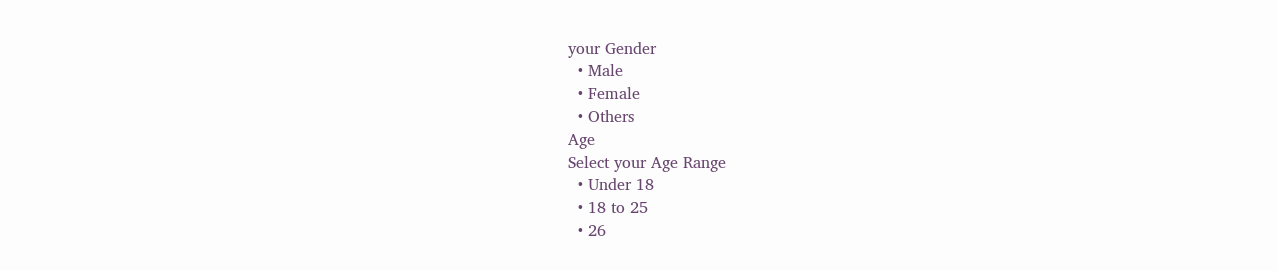your Gender
  • Male
  • Female
  • Others
Age
Select your Age Range
  • Under 18
  • 18 to 25
  • 26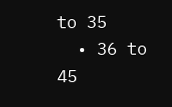to 35
  • 36 to 45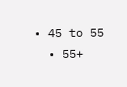• 45 to 55
  • 55+